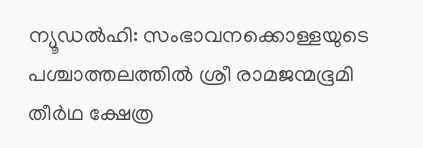ന്യൂഡൽഹി: സംഭാവനക്കൊള്ളയുടെ പശ്ചാത്തലത്തിൽ ശ്രീ രാമജന്മഭൂമി തീർഥ ക്ഷേത്ര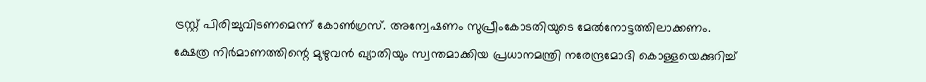ട്രസ്റ്റ് പിരിച്ചുവിടണമെന്ന് കോൺഗ്രസ്. അന്വേഷണം സുപ്രീംകോടതിയുടെ മേൽനോട്ടത്തിലാക്കണം.
ക്ഷേത്ര നിർമാണത്തിന്റെ മുഴുവൻ ഖ്യാതിയും സ്വന്തമാക്കിയ പ്രധാനമന്ത്രി നരേന്ദ്രമോദി കൊള്ളയെക്കുറിച്ച്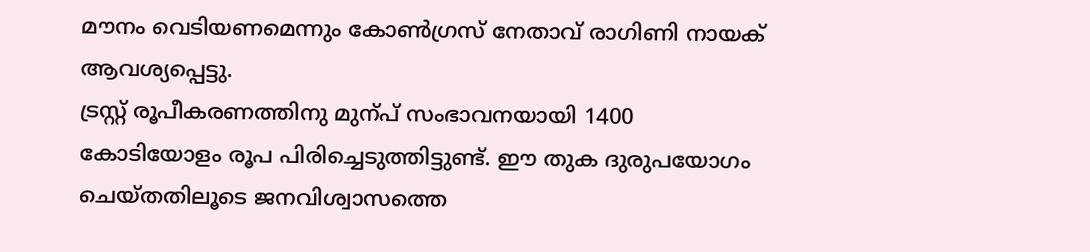മൗനം വെടിയണമെന്നും കോൺഗ്രസ് നേതാവ് രാഗിണി നായക് ആവശ്യപ്പെട്ടു.
ട്രസ്റ്റ് രൂപീകരണത്തിനു മുന്പ് സംഭാവനയായി 1400 കോടിയോളം രൂപ പിരിച്ചെടുത്തിട്ടുണ്ട്. ഈ തുക ദുരുപയോഗം ചെയ്തതിലൂടെ ജനവിശ്വാസത്തെ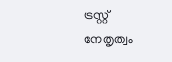ട്രസ്റ്റ് നേതൃത്വം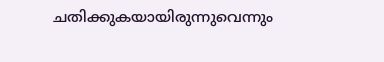ചതിക്കുകയായിരുന്നുവെന്നും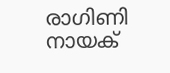രാഗിണി നായക്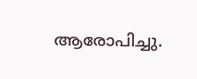ആരോപിച്ചു.